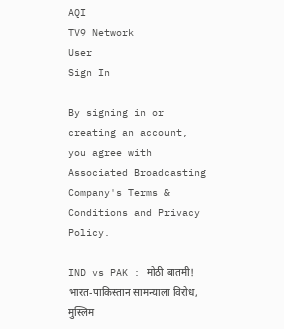AQI
TV9 Network
User
Sign In

By signing in or creating an account, you agree with Associated Broadcasting Company's Terms & Conditions and Privacy Policy.

IND vs PAK : मोठी बातमी! भारत-पाकिस्तान सामन्याला विरोध, मुस्लिम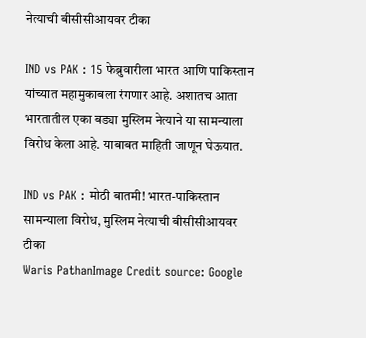नेत्याची बीसीसीआयवर टीका

IND vs PAK : 15 फेब्रुवारीला भारत आणि पाकिस्तान यांच्यात महामुकाबला रंगणार आहे. अशातच आता भारतातील एका बड्या मुस्लिम नेत्याने या सामन्याला विरोध केला आहे. याबाबत माहिती जाणून घेऊयात.

IND vs PAK : मोठी बातमी! भारत-पाकिस्तान सामन्याला विरोध, मुस्लिम नेत्याची बीसीसीआयवर टीका
Waris PathanImage Credit source: Google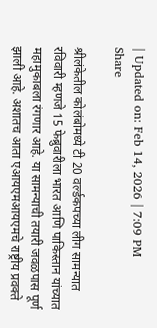| Updated on: Feb 14, 2026 | 7:09 PM
Share

श्रीलंकेतील कोलंबोमध्ये टी 20 वर्ल्डकपच्या लीग सामन्यात रविवारी म्हणजे 15 फेब्रुवारीला भारत आणि पाकिस्तान यांच्यात महामुकाबला रंगणार आहे. या सामन्याची तयारी जवळपास पूर्ण झाली आहे. अशातच आता एआयएमआयएमचे राष्ट्रीय प्रवक्ते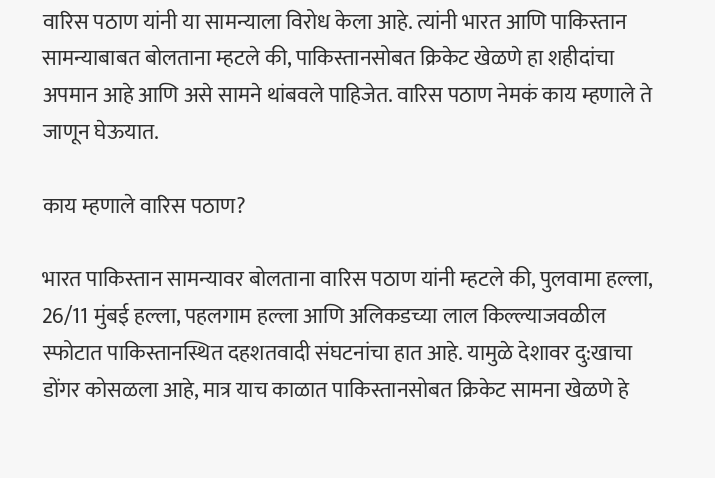वारिस पठाण यांनी या सामन्याला विरोध केला आहे. त्यांनी भारत आणि पाकिस्तान सामन्याबाबत बोलताना म्हटले की, पाकिस्तानसोबत क्रिकेट खेळणे हा शहीदांचा अपमान आहे आणि असे सामने थांबवले पाहिजेत. वारिस पठाण नेमकं काय म्हणाले ते जाणून घेऊयात.

काय म्हणाले वारिस पठाण?

भारत पाकिस्तान सामन्यावर बोलताना वारिस पठाण यांनी म्हटले की, पुलवामा हल्ला, 26/11 मुंबई हल्ला, पहलगाम हल्ला आणि अलिकडच्या लाल किल्ल्याजवळील स्फोटात पाकिस्तानस्थित दहशतवादी संघटनांचा हात आहे. यामुळे देशावर दु:खाचा डोंगर कोसळला आहे, मात्र याच काळात पाकिस्तानसोबत क्रिकेट सामना खेळणे हे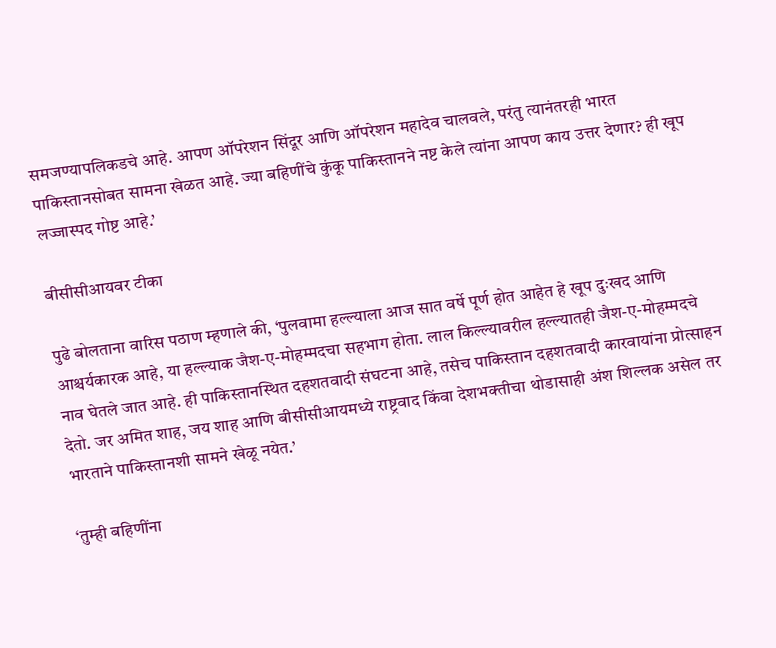समजण्यापलिकडचे आहे. आपण ऑपरेशन सिंदूर आणि ऑपरेशन महादेव चालवले, परंतु त्यानंतरही भारत पाकिस्तानसोबत सामना खेळत आहे. ज्या बहिणींचे कुंकू पाकिस्तानने नष्ट केले त्यांना आपण काय उत्तर देणार? ही खूप लज्जास्पद गोष्ट आहे.’

बीसीसीआयवर टीका

पुढे बोलताना वारिस पठाण म्हणाले की, ‘पुलवामा हल्ल्याला आज सात वर्षे पूर्ण होत आहेत हे खूप दुःखद आणि आश्चर्यकारक आहे, या हल्ल्याक जैश-ए-मोहम्मदचा सहभाग होता. लाल किल्ल्यावरील हल्ल्यातही जैश-ए-मोहम्मदचे नाव घेतले जात आहे. ही पाकिस्तानस्थित दहशतवादी संघटना आहे, तसेच पाकिस्तान दहशतवादी कारवायांना प्रोत्साहन देतो. जर अमित शाह, जय शाह आणि बीसीसीआयमध्ये राष्ट्रवाद किंवा देशभक्तीचा थोडासाही अंश शिल्लक असेल तर भारताने पाकिस्तानशी सामने खेळू नयेत.’

‘तुम्ही बहिणींना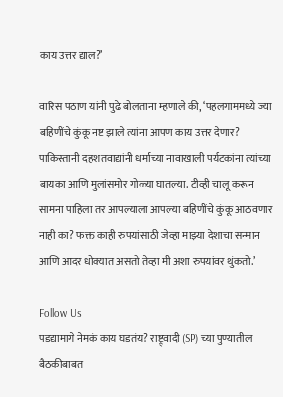काय उत्तर द्याल?’

वारिस पठाण यांनी पुढे बोलताना म्हणाले की, ‘पहलगाममध्ये ज्या बहि‍णींचे कुंकू नष्ट झाले त्यांना आपण काय उत्तर देणार? पाकिस्तानी दहशतवाद्यांनी धर्माच्या नावाखाली पर्यटकांना त्यांच्या बायका आणि मुलांसमोर गोळ्या घातल्या. टीव्ही चालू करून सामना पाहिला तर आपल्याला आपल्या बहिणींचे कुंकू आठवणार नाही का? फक्त काही रुपयांसाठी जेव्हा माझ्या देशाचा सन्मान आणि आदर धोक्यात असतो तेव्हा मी अशा रुपयांवर थुंकतो.’

Follow Us
पडद्यामागे नेमकं काय घडतंय? राष्ट्र्वादी (SP) च्या पुण्यातील बैठकीबाबत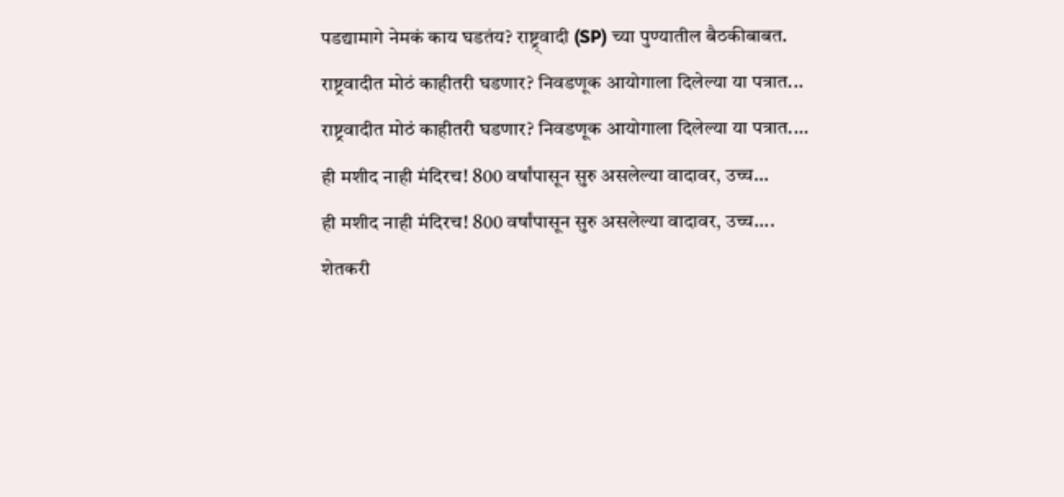पडद्यामागे नेमकं काय घडतंय? राष्ट्र्वादी (SP) च्या पुण्यातील बैठकीबाबत.
राष्ट्रवादीत मोठं काहीतरी घडणार? निवडणूक आयोगाला दिलेल्या या पत्रात...
राष्ट्रवादीत मोठं काहीतरी घडणार? निवडणूक आयोगाला दिलेल्या या पत्रात....
ही मशीद नाही मंदिरच! 800 वर्षांपासून सुरु असलेल्या वादावर, उच्च...
ही मशीद नाही मंदिरच! 800 वर्षांपासून सुरु असलेल्या वादावर, उच्च....
शेतकरी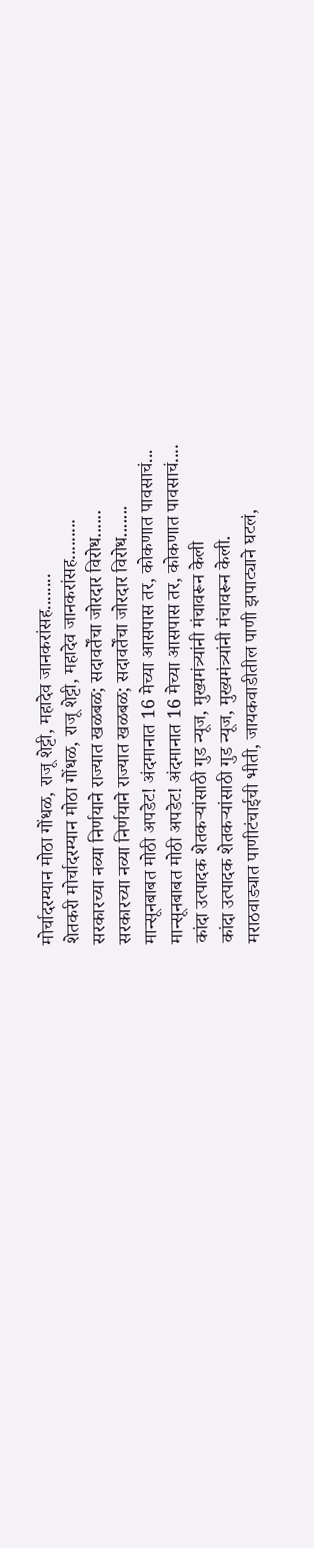मोर्चादरम्यान मोठा गोंधळ, राजू शेट्टी, महादेव जानकरांसह........
शेतकरी मोर्चादरम्यान मोठा गोंधळ, राजू शेट्टी, महादेव जानकरांसह.........
सरकारच्या नव्या निर्णयाने राज्यात खळबळ; सदावर्तेंचा जोरदार विरोध......
सरकारच्या नव्या निर्णयाने राज्यात खळबळ; सदावर्तेंचा जोरदार विरोध.......
मान्सूनबाबत मोठी अपडेट! अंदमानात 16 मेच्या आसपास तर, कोकणात पावसाचं...
मान्सूनबाबत मोठी अपडेट! अंदमानात 16 मेच्या आसपास तर, कोकणात पावसाचं....
कांदा उत्पादक शेतकऱ्यांसाठी गुड न्यूज, मुख्यमंत्र्यांनी मंचावरून केली
कांदा उत्पादक शेतकऱ्यांसाठी गुड न्यूज, मुख्यमंत्र्यांनी मंचावरून केली.
मराठवाड्यात पाणीटंचाईची भीती, जायकवाडीतील पाणी झपाट्याने घटलं,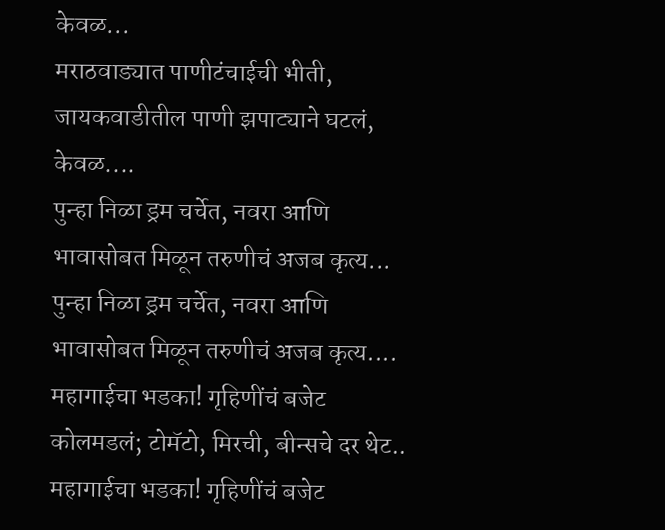केवळ...
मराठवाड्यात पाणीटंचाईची भीती, जायकवाडीतील पाणी झपाट्याने घटलं, केवळ....
पुन्हा निळा ड्रम चर्चेत, नवरा आणि भावासोबत मिळून तरुणीचं अजब कृत्य...
पुन्हा निळा ड्रम चर्चेत, नवरा आणि भावासोबत मिळून तरुणीचं अजब कृत्य....
महागाईचा भडका! गृहिणींचं बजेट कोलमडलं; टोमॅटो, मिरची, बीन्सचे दर थेट..
महागाईचा भडका! गृहिणींचं बजेट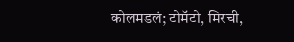कोलमडलं; टोमॅटो, मिरची,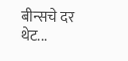बीन्सचे दर थेट...